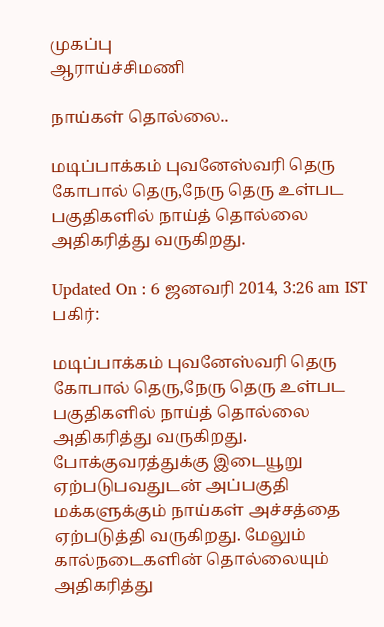முகப்பு
ஆராய்ச்சிமணி

நாய்கள் தொல்லை..

மடிப்பாக்கம் புவனேஸ்வரி தெரு கோபால் தெரு,நேரு தெரு உள்பட பகுதிகளில் நாய்த் தொல்லை அதிகரித்து வருகிறது.

Updated On : 6 ஜனவரி 2014, 3:26 am IST
பகிர்:

மடிப்பாக்கம் புவனேஸ்வரி தெரு கோபால் தெரு,நேரு தெரு உள்பட பகுதிகளில் நாய்த் தொல்லை அதிகரித்து வருகிறது. போக்குவரத்துக்கு இடையூறு ஏற்படுபவதுடன் அப்பகுதி மக்களுக்கும் நாய்கள் அச்சத்தை ஏற்படுத்தி வருகிறது. மேலும் கால்நடைகளின் தொல்லையும் அதிகரித்து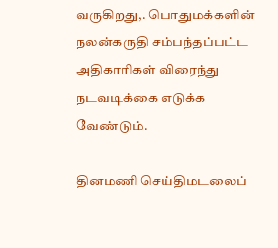வருகிறது,. பொதுமக்களின் நலன்கருதி சம்பந்தப்பட்ட அதிகாரிகள் விரைந்து நடவடிக்கை எடுக்க வேண்டும்.

தினமணி செய்திமடலைப்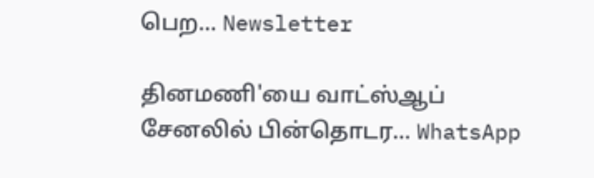பெற... Newsletter

தினமணி'யை வாட்ஸ்ஆப் சேனலில் பின்தொடர... WhatsApp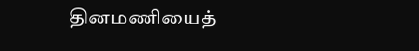தினமணியைத்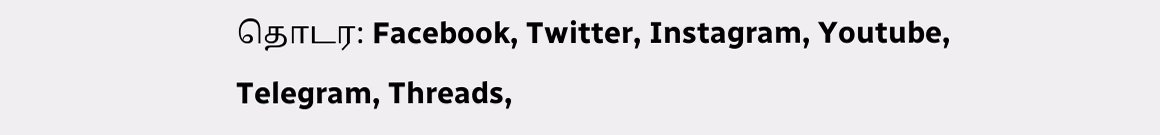தொடர: Facebook, Twitter, Instagram, Youtube, Telegram, Threads,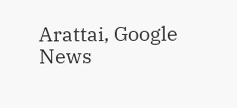Arattai, Google News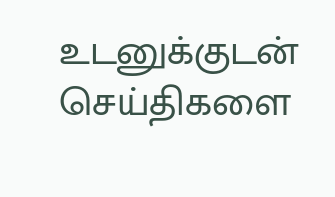உடனுக்குடன் செய்திகளை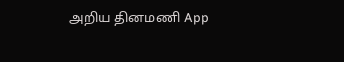அறிய தினமணி App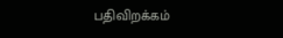பதிவிறக்கம்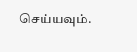செய்யவும்.